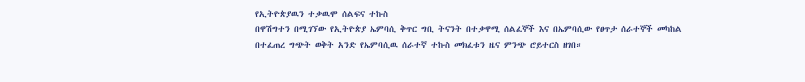የኢትዮጵያዉን ተቃዉሞ ሰልፍና ተኩስ
በዋሽግተን በሚገኘው የኢትዮጵያ ኤምባሲ ቅጥር ግቢ ትናንት በተቃዋሚ ሰልፈኞች እና በኤምባሲው የፀጥታ ሰራተኞች መካከል በተፈጠረ ግጭት ወቅት አንድ የኤምባሲዉ ሰራተኛ ተኩስ መክፈቱን ዜና ምንጭ ሮይተርስ ዘገበ።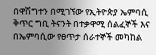በዋሽግተን በሚገኘው የኢትዮጵያ ኤምባሲ ቅጥር ግቢ ትናንት በተቃዋሚ ሰልፈኞች እና በኤምባሲው የፀጥታ ሰራተኞች መካከል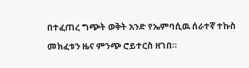በተፈጠረ ግጭት ወቅት አንድ የኤምባሲዉ ሰራተኛ ተኩስ መክፈቱን ዜና ምንጭ ሮይተርስ ዘገበ።